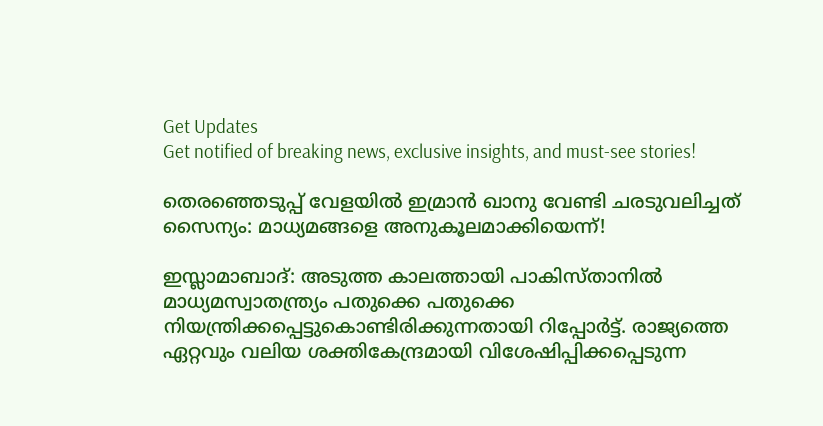Get Updates
Get notified of breaking news, exclusive insights, and must-see stories!

തെരഞ്ഞെടുപ്പ് വേളയില്‍ ഇമ്രാന്‍ ഖാനു വേണ്ടി ചരടുവലിച്ചത് സൈന്യം: മാധ്യമങ്ങളെ അനുകൂലമാക്കിയെന്ന്!

ഇസ്ലാമാബാദ്: അടുത്ത കാലത്തായി പാകിസ്താനില്‍ മാധ്യമസ്വാതന്ത്ര്യം പതുക്കെ പതുക്കെ നിയന്ത്രിക്കപ്പെട്ടുകൊണ്ടിരിക്കുന്നതായി റിപ്പോര്‍ട്ട്. രാജ്യത്തെ ഏറ്റവും വലിയ ശക്തികേന്ദ്രമായി വിശേഷിപ്പിക്കപ്പെടുന്ന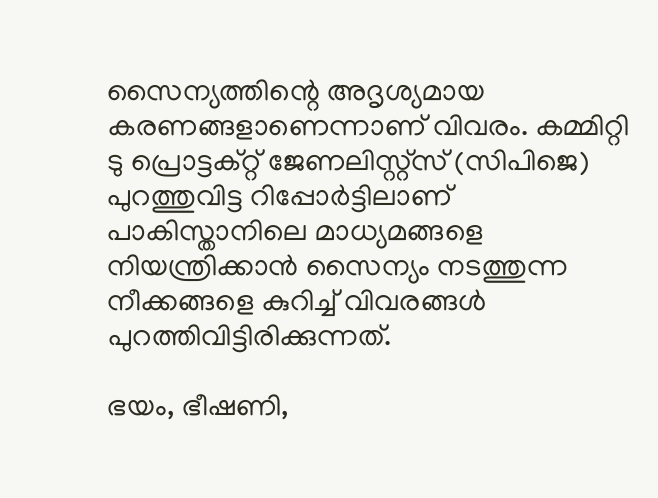സൈന്യത്തിന്റെ അദൃശ്യമായ കരണങ്ങളാണെന്നാണ് വിവരം. കമ്മിറ്റി ടു പ്രൊട്ടക്റ്റ് ജേണലിസ്റ്റ്‌സ് (സിപിജെ) പുറത്തുവിട്ട റിപ്പോര്‍ട്ടിലാണ് പാകിസ്താനിലെ മാധ്യമങ്ങളെ നിയന്ത്രിക്കാന്‍ സൈന്യം നടത്തുന്ന നീക്കങ്ങളെ കുറിച്ച് വിവരങ്ങള്‍ പുറത്തിവിട്ടിരിക്കുന്നത്.

ഭയം, ഭീഷണി,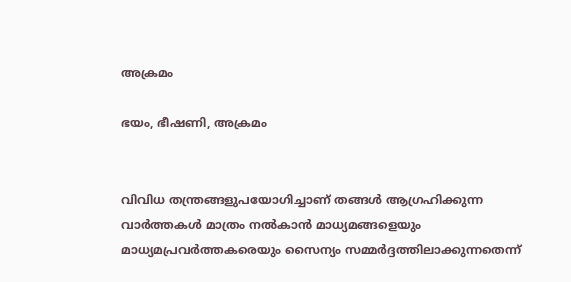അക്രമം

ഭയം, ഭീഷണി, അക്രമം


വിവിധ തന്ത്രങ്ങളുപയോഗിച്ചാണ് തങ്ങള്‍ ആഗ്രഹിക്കുന്ന വാര്‍ത്തകള്‍ മാത്രം നല്‍കാന്‍ മാധ്യമങ്ങളെയും മാധ്യമപ്രവര്‍ത്തകരെയും സൈന്യം സമ്മര്‍ദ്ദത്തിലാക്കുന്നതെന്ന്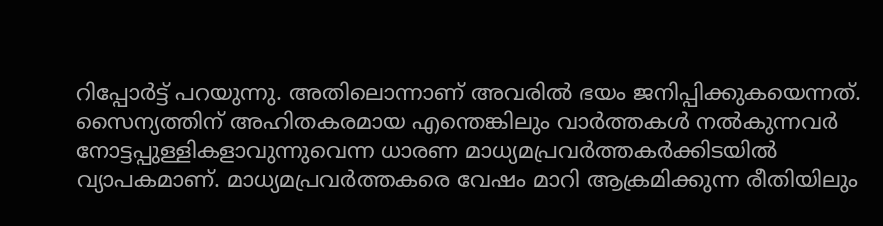റിപ്പോര്‍ട്ട് പറയുന്നു. അതിലൊന്നാണ് അവരില്‍ ഭയം ജനിപ്പിക്കുകയെന്നത്. സൈന്യത്തിന് അഹിതകരമായ എന്തെങ്കിലും വാര്‍ത്തകള്‍ നല്‍കുന്നവര്‍ നോട്ടപ്പുള്ളികളാവുന്നുവെന്ന ധാരണ മാധ്യമപ്രവര്‍ത്തകര്‍ക്കിടയില്‍ വ്യാപകമാണ്. മാധ്യമപ്രവര്‍ത്തകരെ വേഷം മാറി ആക്രമിക്കുന്ന രീതിയിലും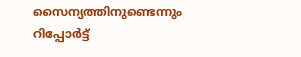സൈന്യത്തിനുണ്ടെന്നും റിപ്പോര്‍ട്ട്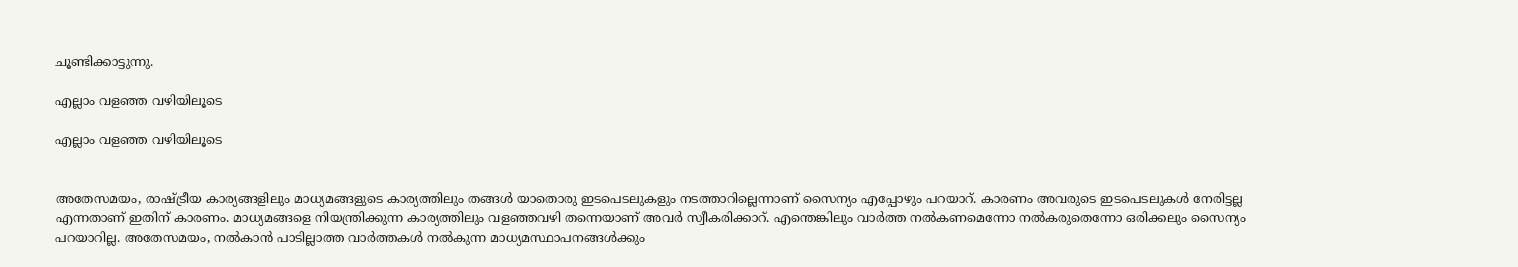ചൂണ്ടിക്കാട്ടുന്നു.

എല്ലാം വളഞ്ഞ വഴിയിലൂടെ

എല്ലാം വളഞ്ഞ വഴിയിലൂടെ


അതേസമയം, രാഷ്ട്രീയ കാര്യങ്ങളിലും മാധ്യമങ്ങളുടെ കാര്യത്തിലും തങ്ങള്‍ യാതൊരു ഇടപെടലുകളും നടത്താറില്ലെന്നാണ് സൈന്യം എപ്പോഴും പറയാറ്. കാരണം അവരുടെ ഇടപെടലുകള്‍ നേരിട്ടല്ല എന്നതാണ് ഇതിന് കാരണം. മാധ്യമങ്ങളെ നിയന്ത്രിക്കുന്ന കാര്യത്തിലും വളഞ്ഞവഴി തന്നെയാണ് അവര്‍ സ്വീകരിക്കാറ്. എന്തെങ്കിലും വാര്‍ത്ത നല്‍കണമെന്നോ നല്‍കരുതെന്നോ ഒരിക്കലും സൈന്യം പറയാറില്ല. അതേസമയം, നല്‍കാന്‍ പാടില്ലാത്ത വാര്‍ത്തകള്‍ നല്‍കുന്ന മാധ്യമസ്ഥാപനങ്ങള്‍ക്കും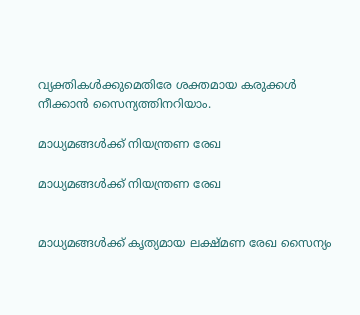വ്യക്തികള്‍ക്കുമെതിരേ ശക്തമായ കരുക്കള്‍ നീക്കാന്‍ സൈന്യത്തിനറിയാം.

മാധ്യമങ്ങള്‍ക്ക് നിയന്ത്രണ രേഖ

മാധ്യമങ്ങള്‍ക്ക് നിയന്ത്രണ രേഖ


മാധ്യമങ്ങള്‍ക്ക് കൃത്യമായ ലക്ഷ്മണ രേഖ സൈന്യം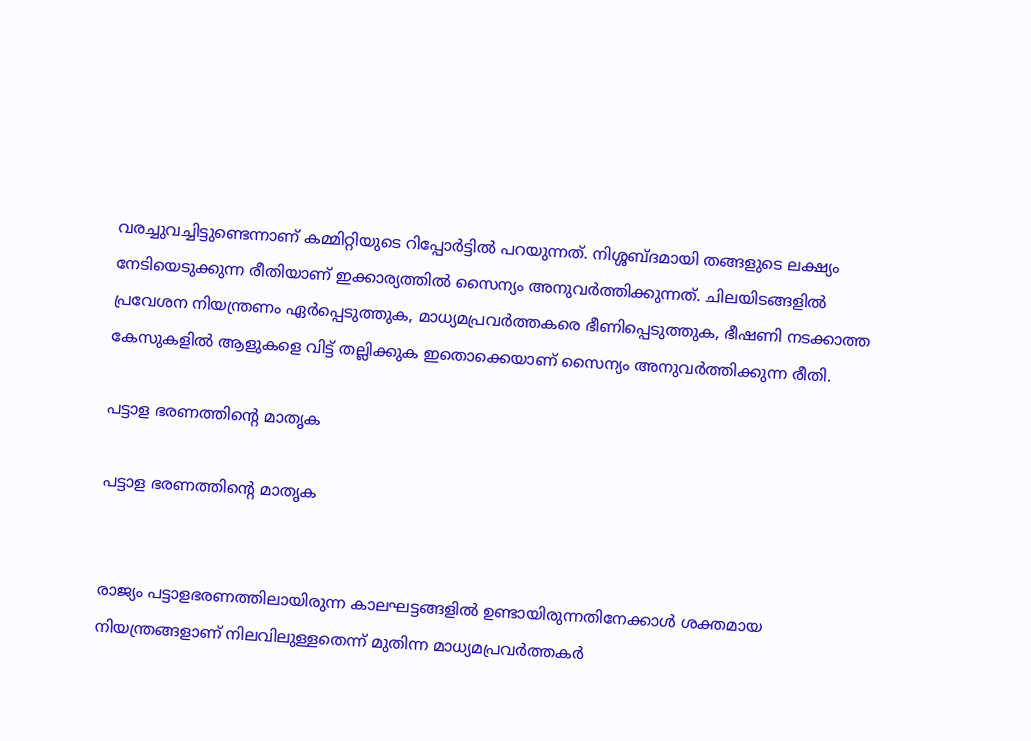വരച്ചുവച്ചിട്ടുണ്ടെന്നാണ് കമ്മിറ്റിയുടെ റിപ്പോര്‍ട്ടില്‍ പറയുന്നത്. നിശ്ശബ്ദമായി തങ്ങളുടെ ലക്ഷ്യം നേടിയെടുക്കുന്ന രീതിയാണ് ഇക്കാര്യത്തില്‍ സൈന്യം അനുവര്‍ത്തിക്കുന്നത്. ചിലയിടങ്ങളില്‍ പ്രവേശന നിയന്ത്രണം ഏര്‍പ്പെടുത്തുക, മാധ്യമപ്രവര്‍ത്തകരെ ഭീണിപ്പെടുത്തുക, ഭീഷണി നടക്കാത്ത കേസുകളില്‍ ആളുകളെ വിട്ട് തല്ലിക്കുക ഇതൊക്കെയാണ് സൈന്യം അനുവര്‍ത്തിക്കുന്ന രീതി.

പട്ടാള ഭരണത്തിന്റെ മാതൃക

പട്ടാള ഭരണത്തിന്റെ മാതൃക


രാജ്യം പട്ടാളഭരണത്തിലായിരുന്ന കാലഘട്ടങ്ങളില്‍ ഉണ്ടായിരുന്നതിനേക്കാള്‍ ശക്തമായ നിയന്ത്രങ്ങളാണ് നിലവിലുള്ളതെന്ന് മുതിന്ന മാധ്യമപ്രവര്‍ത്തകര്‍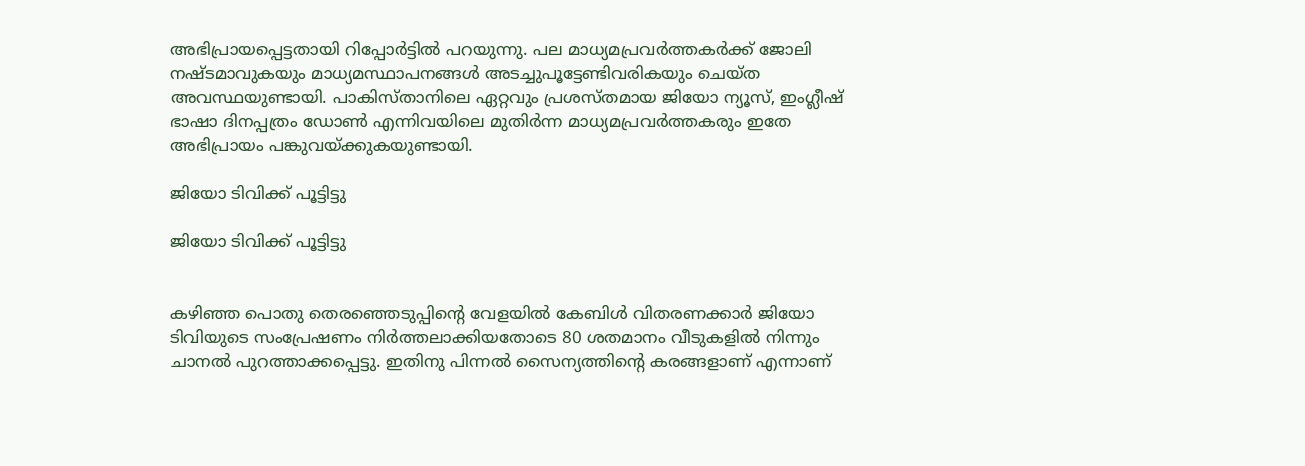അഭിപ്രായപ്പെട്ടതായി റിപ്പോര്‍ട്ടില്‍ പറയുന്നു. പല മാധ്യമപ്രവര്‍ത്തകര്‍ക്ക് ജോലി നഷ്ടമാവുകയും മാധ്യമസ്ഥാപനങ്ങള്‍ അടച്ചുപൂട്ടേണ്ടിവരികയും ചെയ്ത അവസ്ഥയുണ്ടായി. പാകിസ്താനിലെ ഏറ്റവും പ്രശസ്തമായ ജിയോ ന്യൂസ്, ഇംഗ്ലീഷ് ഭാഷാ ദിനപ്പത്രം ഡോണ്‍ എന്നിവയിലെ മുതിര്‍ന്ന മാധ്യമപ്രവര്‍ത്തകരും ഇതേ അഭിപ്രായം പങ്കുവയ്ക്കുകയുണ്ടായി.

ജിയോ ടിവിക്ക് പൂട്ടിട്ടു

ജിയോ ടിവിക്ക് പൂട്ടിട്ടു


കഴിഞ്ഞ പൊതു തെരഞ്ഞെടുപ്പിന്റെ വേളയില്‍ കേബിള്‍ വിതരണക്കാര്‍ ജിയോ ടിവിയുടെ സംപ്രേഷണം നിര്‍ത്തലാക്കിയതോടെ 80 ശതമാനം വീടുകളില്‍ നിന്നും ചാനല്‍ പുറത്താക്കപ്പെട്ടു. ഇതിനു പിന്നല്‍ സൈന്യത്തിന്റെ കരങ്ങളാണ് എന്നാണ്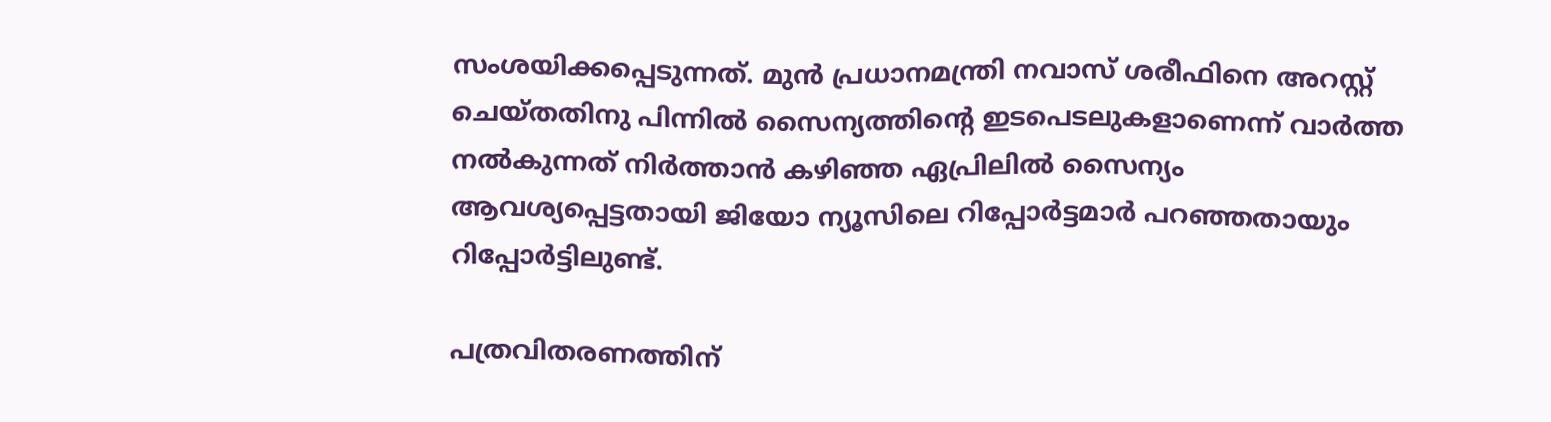സംശയിക്കപ്പെടുന്നത്. മുന്‍ പ്രധാനമന്ത്രി നവാസ് ശരീഫിനെ അറസ്റ്റ് ചെയ്തതിനു പിന്നില്‍ സൈന്യത്തിന്റെ ഇടപെടലുകളാണെന്ന് വാര്‍ത്ത നല്‍കുന്നത് നിര്‍ത്താന്‍ കഴിഞ്ഞ ഏപ്രിലില്‍ സൈന്യം ആവശ്യപ്പെട്ടതായി ജിയോ ന്യൂസിലെ റിപ്പോര്‍ട്ടമാര്‍ പറഞ്ഞതായും റിപ്പോര്‍ട്ടിലുണ്ട്.

പത്രവിതരണത്തിന്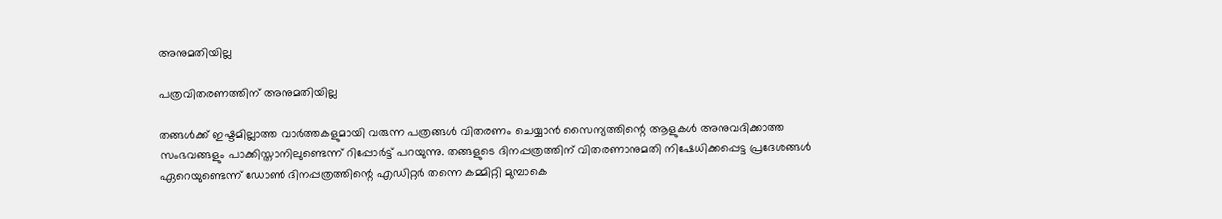അനുമതിയില്ല

പത്രവിതരണത്തിന് അനുമതിയില്ല

തങ്ങള്‍ക്ക് ഇഷ്ടമില്ലാത്ത വാര്‍ത്തകളുമായി വരുന്ന പത്രങ്ങള്‍ വിതരണം ചെയ്യാന്‍ സൈന്യത്തിന്റെ ആളുകള്‍ അനുവദിക്കാത്ത സംഭവങ്ങളും പാക്കിസ്താനിലുണ്ടെന്ന് റിപ്പോര്‍ട്ട് പറയുന്നു. തങ്ങളുടെ ദിനപ്പത്രത്തിന് വിതരണാനുമതി നിഷേധിക്കപ്പെട്ട പ്രദേശങ്ങള്‍ ഏറെയുണ്ടെന്ന് ഡോണ്‍ ദിനപ്പത്രത്തിന്റെ എഡിറ്റര്‍ തന്നെ കമ്മിറ്റി മുമ്പാകെ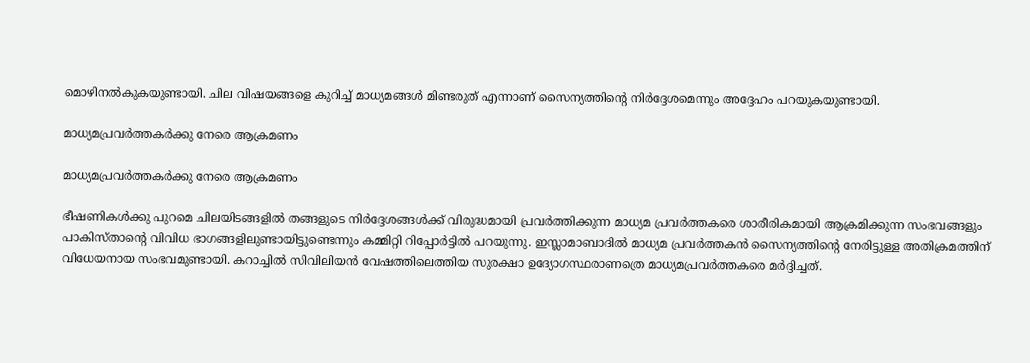മൊഴിനല്‍കുകയുണ്ടായി. ചില വിഷയങ്ങളെ കുറിച്ച് മാധ്യമങ്ങള്‍ മിണ്ടരുത് എന്നാണ് സൈന്യത്തിന്റെ നിര്‍ദ്ദേശമെന്നും അദ്ദേഹം പറയുകയുണ്ടായി.

മാധ്യമപ്രവര്‍ത്തകര്‍ക്കു നേരെ ആക്രമണം

മാധ്യമപ്രവര്‍ത്തകര്‍ക്കു നേരെ ആക്രമണം

ഭീഷണികള്‍ക്കു പുറമെ ചിലയിടങ്ങളില്‍ തങ്ങളുടെ നിര്‍ദ്ദേശങ്ങള്‍ക്ക് വിരുദ്ധമായി പ്രവര്‍ത്തിക്കുന്ന മാധ്യമ പ്രവര്‍ത്തകരെ ശാരീരികമായി ആക്രമിക്കുന്ന സംഭവങ്ങളും പാകിസ്താന്റെ വിവിധ ഭാഗങ്ങളിലുണ്ടായിട്ടുണ്ടെന്നും കമ്മിറ്റി റിപ്പോര്‍ട്ടില്‍ പറയുന്നു. ഇസ്ലാമാബാദില്‍ മാധ്യമ പ്രവര്‍ത്തകന്‍ സൈന്യത്തിന്റെ നേരിട്ടുള്ള അതിക്രമത്തിന് വിധേയനായ സംഭവമുണ്ടായി. കറാച്ചില്‍ സിവിലിയന്‍ വേഷത്തിലെത്തിയ സുരക്ഷാ ഉദ്യോഗസ്ഥരാണത്രെ മാധ്യമപ്രവര്‍ത്തകരെ മര്‍ദ്ദിച്ചത്.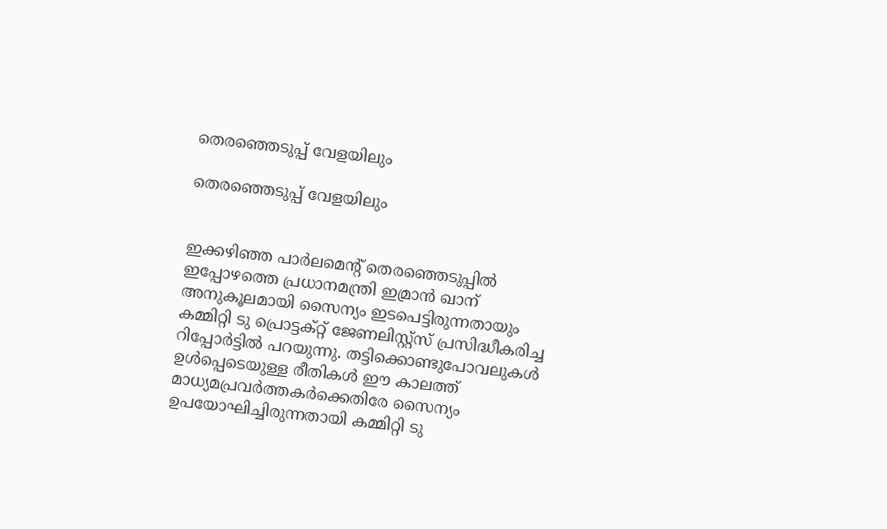തെരഞ്ഞെടുപ്പ് വേളയിലും

തെരഞ്ഞെടുപ്പ് വേളയിലും


ഇക്കഴിഞ്ഞ പാര്‍ലമെന്റ് തെരഞ്ഞെടുപ്പില്‍ ഇപ്പോഴത്തെ പ്രധാനമന്ത്രി ഇമ്രാന്‍ ഖാന് അനുകൂലമായി സൈന്യം ഇടപെട്ടിരുന്നതായും കമ്മിറ്റി ടു പ്രൊട്ടക്റ്റ് ജേണലിസ്റ്റ്‌സ് പ്രസിദ്ധീകരിച്ച റിപ്പോര്‍ട്ടില്‍ പറയുന്നു. തട്ടിക്കൊണ്ടുപോവലുകള്‍ ഉള്‍പ്പെടെയുള്ള രീതികള്‍ ഈ കാലത്ത് മാധ്യമപ്രവര്‍ത്തകര്‍ക്കെതിരേ സൈന്യം ഉപയോഘിച്ചിരുന്നതായി കമ്മിറ്റി ടു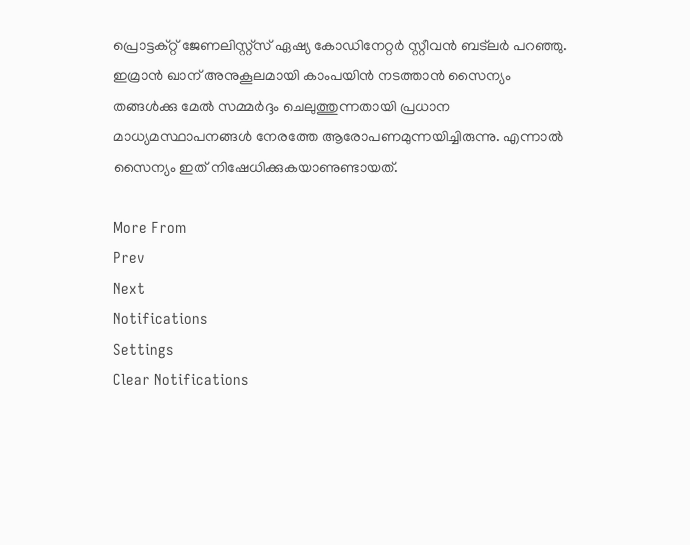പ്രൊട്ടക്റ്റ് ജേണലിസ്റ്റ്‌സ് ഏഷ്യ കോഡിനേറ്റര്‍ സ്റ്റീവന്‍ ബട്‌ലര്‍ പറഞ്ഞു. ഇമ്രാന്‍ ഖാന് അനുകൂലമായി കാംപയിന്‍ നടത്താന്‍ സൈന്യം തങ്ങള്‍ക്കു മേല്‍ സമ്മര്‍ദ്ദം ചെലുത്തുന്നതായി പ്രധാന മാധ്യമസ്ഥാപനങ്ങള്‍ നേരത്തേ ആരോപണമുന്നയിച്ചിരുന്നു. എന്നാല്‍ സൈന്യം ഇത് നിഷേധിക്കുകയാണുണ്ടായത്.

More From
Prev
Next
Notifications
Settings
Clear Notifications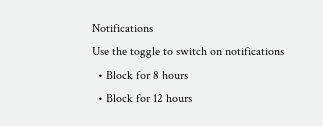Notifications
Use the toggle to switch on notifications
  • Block for 8 hours
  • Block for 12 hours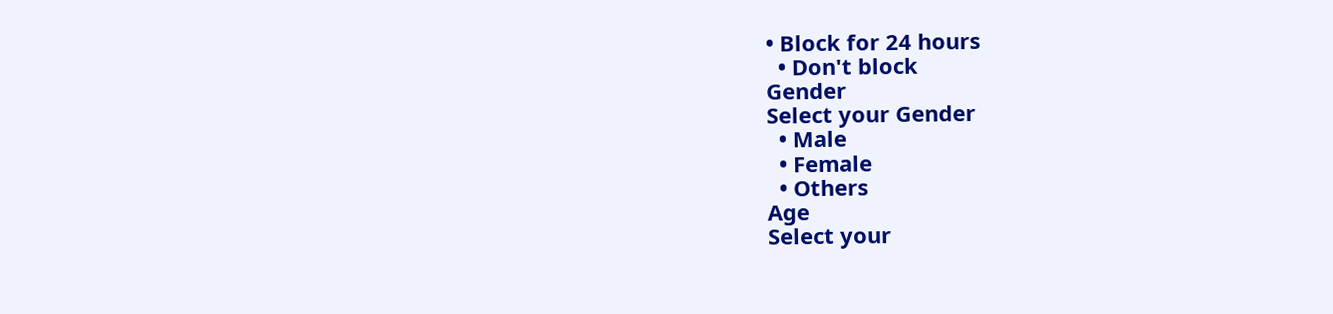• Block for 24 hours
  • Don't block
Gender
Select your Gender
  • Male
  • Female
  • Others
Age
Select your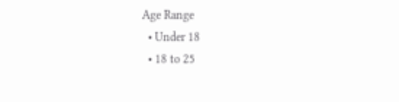Age Range
  • Under 18
  • 18 to 25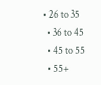• 26 to 35
  • 36 to 45
  • 45 to 55
  • 55+